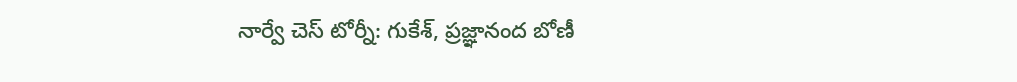నార్వే చెస్‌‌‌‌ టోర్నీ: గుకేశ్‌‌‌‌, ప్రజ్ఞానంద బోణీ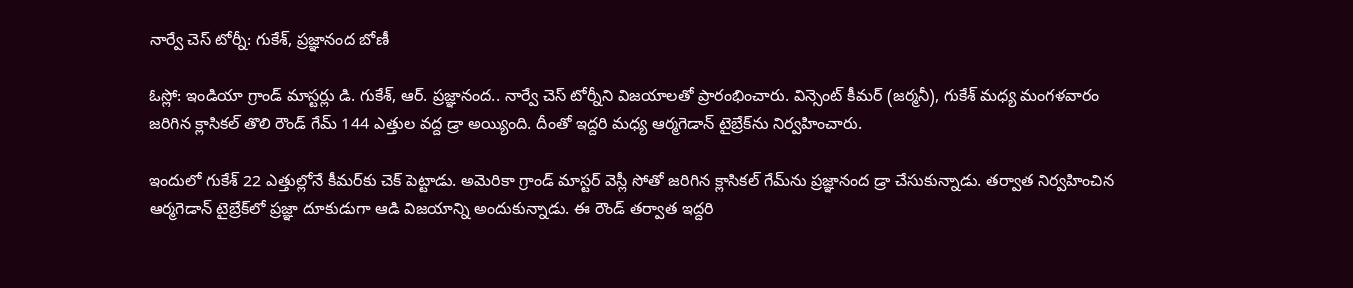నార్వే చెస్‌‌‌‌ టోర్నీ: గుకేశ్‌‌‌‌, ప్రజ్ఞానంద బోణీ

ఓస్లో: ఇండియా గ్రాండ్‌‌‌‌ మాస్టర్లు డి. గుకేశ్‌‌‌‌, ఆర్‌‌‌‌. ప్రజ్ఞానంద.. నార్వే చెస్‌‌‌‌ టోర్నీని విజయాలతో ప్రారంభించారు. విన్సెంట్‌‌‌‌ కీమర్‌‌‌‌ (జర్మనీ), గుకేశ్‌‌‌‌ మధ్య మంగళవారం జరిగిన క్లాసికల్‌‌‌‌ తొలి రౌండ్‌‌‌‌ గేమ్‌‌‌‌ 144 ఎత్తుల వద్ద డ్రా అయ్యింది. దీంతో ఇద్దరి మధ్య ఆర్మగెడాన్‌‌‌‌ టైబ్రేక్‌‌‌‌ను నిర్వహించారు.

ఇందులో గుకేశ్‌‌‌‌ 22 ఎత్తుల్లోనే కీమర్‌‌‌‌కు చెక్‌‌‌‌ పెట్టాడు. అమెరికా గ్రాండ్‌‌‌‌ మాస్టర్‌‌‌‌ వెస్లీ సోతో జరిగిన క్లాసికల్‌‌‌‌ గేమ్‌‌‌‌ను ప్రజ్ఞానంద డ్రా చేసుకున్నాడు. తర్వాత నిర్వహించిన ఆర్మగెడాన్‌‌‌‌ టైబ్రేక్‌‌‌‌లో ప్రజ్ఞా దూకుడుగా ఆడి విజయాన్ని అందుకున్నాడు. ఈ రౌండ్‌‌‌‌ తర్వాత ఇద్దరి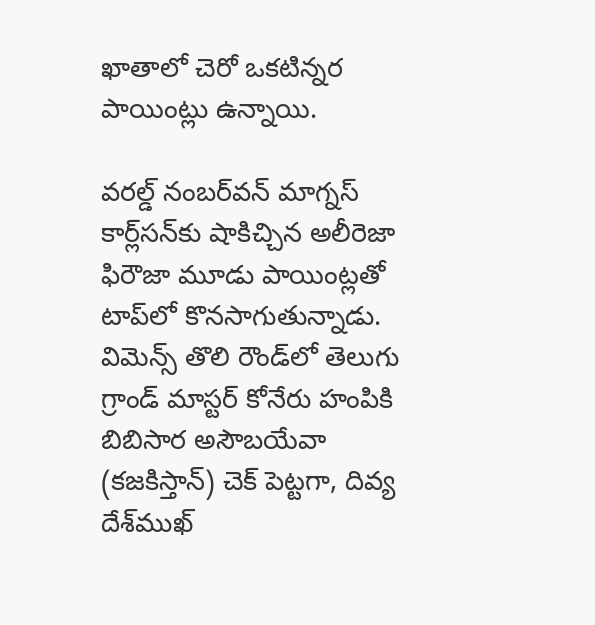ఖాతాలో చెరో ఒకటిన్నర పాయింట్లు ఉన్నాయి.

వరల్డ్‌‌‌‌ నంబర్‌‌‌‌వన్‌‌‌‌ మాగ్నస్‌‌‌‌ కార్ల్‌‌‌‌సన్‌‌‌‌కు షాకిచ్చిన అలీరెజా ఫిరౌజా మూడు పాయింట్లతో టాప్‌‌‌‌లో కొనసాగుతున్నాడు. విమెన్స్‌‌‌‌ తొలి రౌండ్‌‌‌‌లో తెలుగు గ్రాండ్‌‌‌‌ మాస్టర్‌‌‌‌ కోనేరు హంపికి బిబిసార అసౌబయేవా (కజకిస్తాన్‌‌‌‌) చెక్‌‌‌‌ పెట్టగా, దివ్య దేశ్‌‌‌‌ముఖ్‌‌‌‌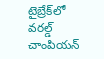టైబ్రేక్‌‌‌‌లో వరల్డ్‌‌‌‌ చాంపియన్‌‌‌‌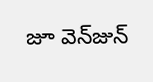జూ వెన్‌‌‌‌జున్‌‌‌‌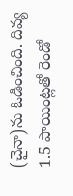(చైనా)ను ఓడించింది. దివ్య 1.5 పాయింట్లతో రెండో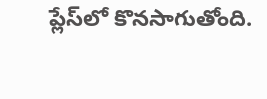ప్లేస్‌‌‌‌లో కొనసాగుతోంది.